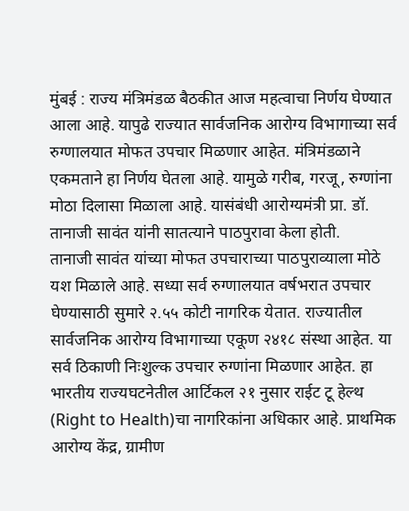मुंबई : राज्य मंत्रिमंडळ बैठकीत आज महत्वाचा निर्णय घेण्यात आला आहे. यापुढे राज्यात सार्वजनिक आरोग्य विभागाच्या सर्व रुग्णालयात मोफत उपचार मिळणार आहेत. मंत्रिमंडळाने एकमताने हा निर्णय घेतला आहे. यामुळे गरीब, गरजू, रुग्णांना मोठा दिलासा मिळाला आहे. यासंबंधी आरोग्यमंत्री प्रा. डॉ. तानाजी सावंत यांनी सातत्याने पाठपुरावा केला होती.
तानाजी सावंत यांच्या मोफत उपचाराच्या पाठपुराव्याला मोठे यश मिळाले आहे. सध्या सर्व रुग्णालयात वर्षभरात उपचार घेण्यासाठी सुमारे २.५५ कोटी नागरिक येतात. राज्यातील सार्वजनिक आरोग्य विभागाच्या एकूण २४१८ संस्था आहेत. या सर्व ठिकाणी निःशुल्क उपचार रुग्णांना मिळणार आहेत. हा भारतीय राज्यघटनेतील आर्टिकल २१ नुसार राईट टू हेल्थ (Right to Health)चा नागरिकांना अधिकार आहे. प्राथमिक आरोग्य केंद्र, ग्रामीण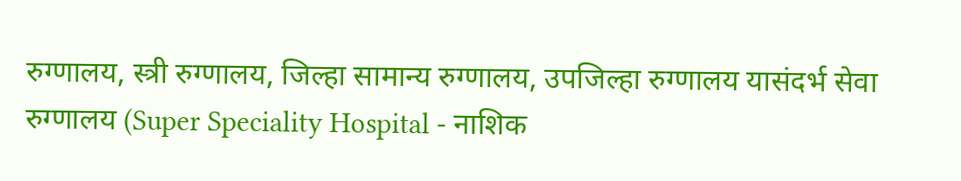रुग्णालय, स्त्री रुग्णालय, जिल्हा सामान्य रुग्णालय, उपजिल्हा रुग्णालय यासंदर्भ सेवा रुग्णालय (Super Speciality Hospital - नाशिक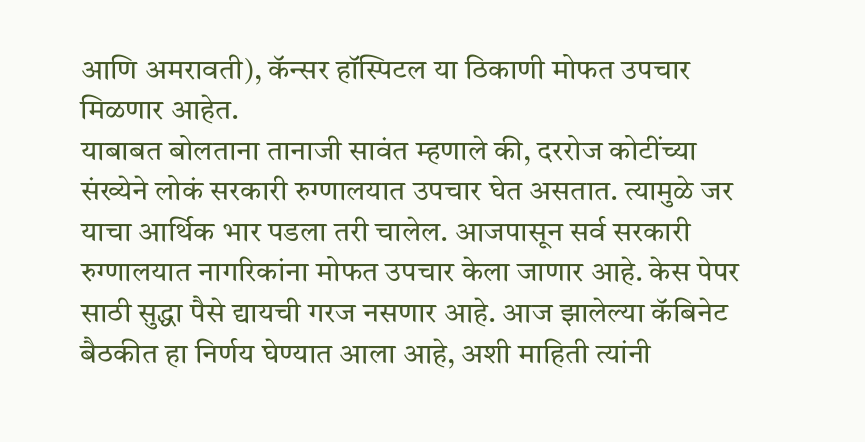आणि अमरावती), कॅन्सर हॉस्पिटल या ठिकाणी मोफत उपचार मिळणार आहेत.
याबाबत बोलताना तानाजी सावंत म्हणाले की, दररोज कोटींच्या संख्येने लोकं सरकारी रुग्णालयात उपचार घेत असतात. त्यामुळे जर याचा आर्थिक भार पडला तरी चालेल. आजपासून सर्व सरकारी रुग्णालयात नागरिकांना मोफत उपचार केला जाणार आहे. केस पेपर साठी सुद्धा पैसे द्यायची गरज नसणार आहे. आज झालेल्या कॅबिनेट बैठकीत हा निर्णय घेण्यात आला आहे, अशी माहिती त्यांनी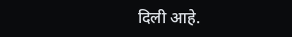दिली आहे.